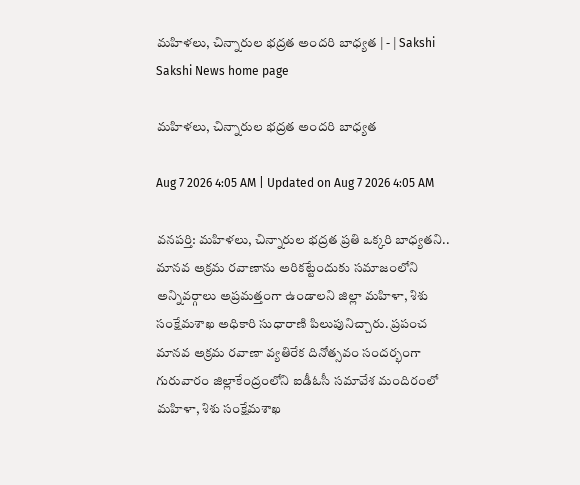మహిళలు, చిన్నారుల భద్రత అందరి బాధ్యత | - | Sakshi
Sakshi News home page

మహిళలు, చిన్నారుల భద్రత అందరి బాధ్యత

Aug 7 2026 4:05 AM | Updated on Aug 7 2026 4:05 AM

వనపర్తి: మహిళలు, చిన్నారుల భద్రత ప్రతి ఒక్కరి బాధ్యతని.. మానవ అక్రమ రవాణాను అరికట్టేందుకు సమాజంలోని అన్నివర్గాలు అప్రమత్తంగా ఉండాలని జిల్లా మహిళా, శిశు సంక్షేమశాఖ అధికారి సుధారాణి పిలుపునిచ్చారు. ప్రపంచ మానవ అక్రమ రవాణా వ్యతిరేక దినోత్సవం సందర్భంగా గురువారం జిల్లాకేంద్రంలోని ఐడీఓసీ సమావేశ మందిరంలో మహిళా, శిశు సంక్షేమశాఖ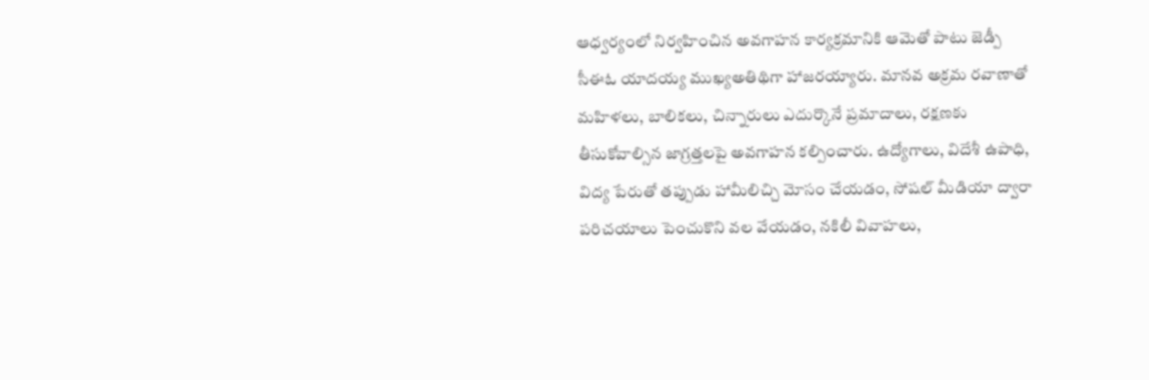ఆధ్వర్యంలో నిర్వహించిన అవగాహన కార్యక్రమానికి ఆమెతో పాటు జెడ్పీ సీఈఓ యాదయ్య ముఖ్యఅతిథిగా హాజరయ్యారు. మానవ అక్రమ రవాణాతో మహిళలు, బాలికలు, చిన్నారులు ఎదుర్కొనే ప్రమాదాలు, రక్షణకు తీసుకోవాల్సిన జాగ్రత్తలపై అవగాహన కల్పించారు. ఉద్యోగాలు, విదేశీ ఉపాధి, విద్య పేరుతో తప్పుడు హామీలిచ్చి మోసం చేయడం, సోషల్‌ మీడియా ద్వారా పరిచయాలు పెంచుకొని వల వేయడం, నకిలీ వివాహలు,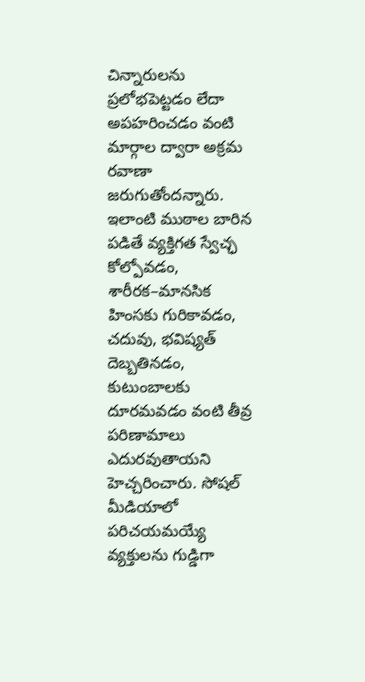చిన్నారులను ప్రలోభపెట్టడం లేదా అపహరించడం వంటి మార్గాల ద్వారా అక్రమ రవాణా జరుగుతోందన్నారు. ఇలాంటి ముఠాల బారిన పడితే వ్యక్తిగత స్వేచ్ఛ కోల్పోవడం, శారీరక–మానసిక హింసకు గురికావడం, చదువు, భవిష్యత్‌ దెబ్బతినడం, కుటుంబాలకు దూరమవడం వంటి తీవ్ర పరిణామాలు ఎదురవుతాయని హెచ్చరించారు. సోషల్‌ మీడియాలో పరిచయమయ్యే వ్యక్తులను గుడ్డిగా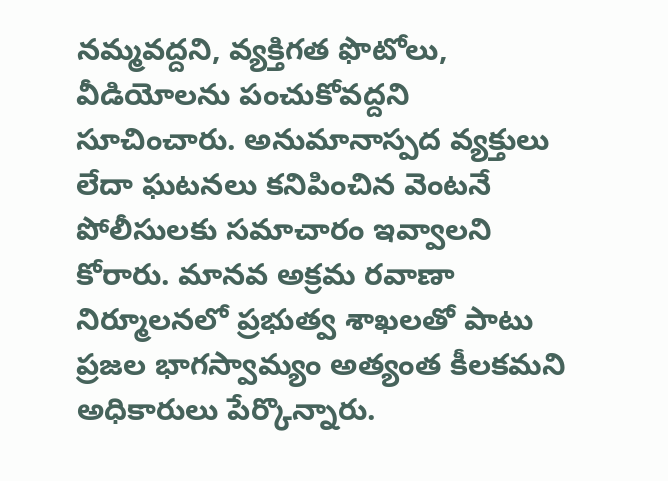నమ్మవద్దని, వ్యక్తిగత ఫొటోలు, వీడియోలను పంచుకోవద్దని సూచించారు. అనుమానాస్పద వ్యక్తులు లేదా ఘటనలు కనిపించిన వెంటనే పోలీసులకు సమాచారం ఇవ్వాలని కోరారు. మానవ అక్రమ రవాణా నిర్మూలనలో ప్రభుత్వ శాఖలతో పాటు ప్రజల భాగస్వామ్యం అత్యంత కీలకమని అధికారులు పేర్కొన్నారు.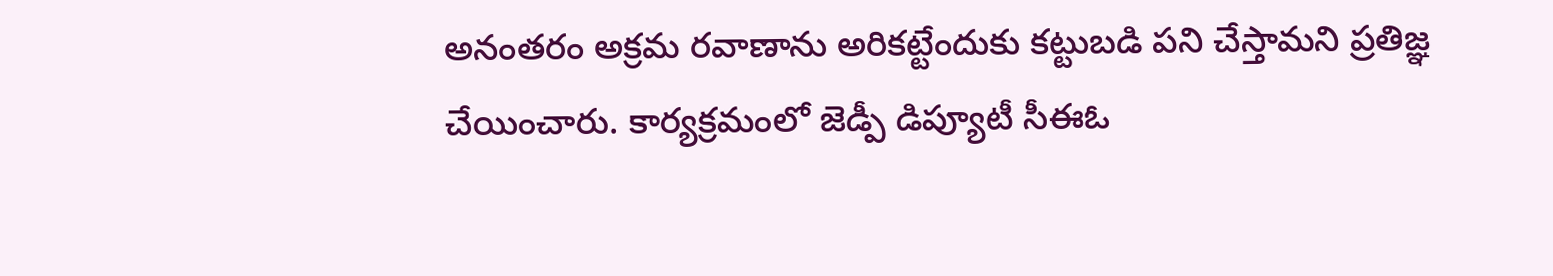అనంతరం అక్రమ రవాణాను అరికట్టేందుకు కట్టుబడి పని చేస్తామని ప్రతిజ్ఞ చేయించారు. కార్యక్రమంలో జెడ్పీ డిప్యూటీ సీఈఓ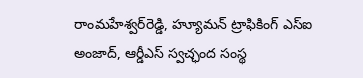రాంమహేశ్వర్‌రెడ్డి, హ్యూమన్‌ ట్రాఫికింగ్‌ ఎస్‌ఐ అంజాద్‌, ఆర్డీఎస్‌ స్వచ్ఛంద సంస్థ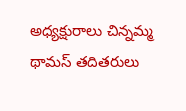అధ్యక్షురాలు చిన్నమ్మ థామస్‌ తదితరులు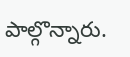పాల్గొన్నారు.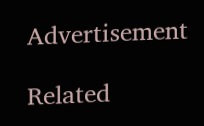Advertisement

Related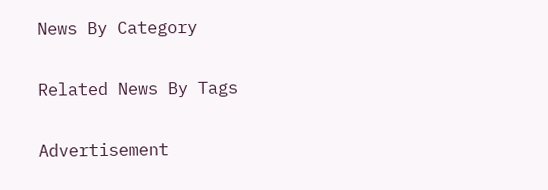News By Category

Related News By Tags

Advertisement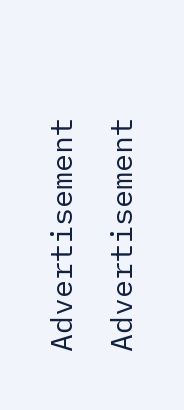Advertisement
Advertisement